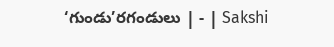‘గుండు’రగండులు | - | Sakshi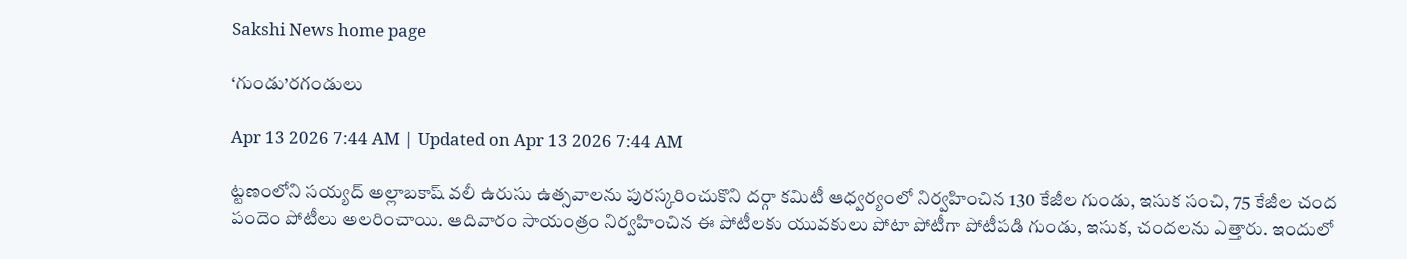Sakshi News home page

‘గుండు’రగండులు

Apr 13 2026 7:44 AM | Updated on Apr 13 2026 7:44 AM

ట్టణంలోని సయ్యద్‌ అల్లాబకాష్‌ వలీ ఉరుసు ఉత్సవాలను పురస్కరించుకొని దర్గా కమిటీ ఆధ్వర్యంలో నిర్వహించిన 130 కేజీల గుండు, ఇసుక సంచి, 75 కేజీల చంద పందెం పోటీలు అలరించాయి. ఆదివారం సాయంత్రం నిర్వహించిన ఈ పోటీలకు యువకులు పోటా పోటీగా పోటీపడి గుండు, ఇసుక, చందలను ఎత్తారు. ఇందులో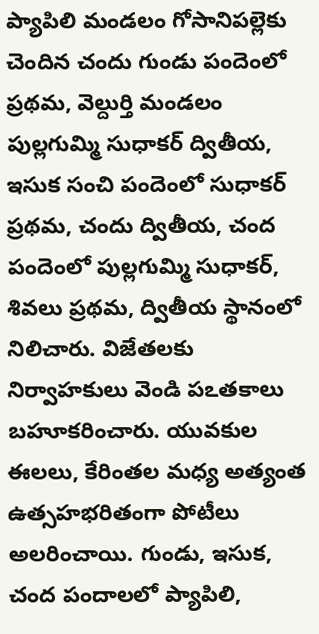ప్యాపిలి మండలం గోసానిపల్లెకు చెందిన చందు గుండు పందెంలో ప్రథమ, వెల్దుర్తి మండలం పుల్లగుమ్మి సుధాకర్‌ ద్వితీయ, ఇసుక సంచి పందెంలో సుధాకర్‌ ప్రథమ, చందు ద్వితీయ, చంద పందెంలో పుల్లగుమ్మి సుధాకర్‌, శివలు ప్రథమ, ద్వితీయ స్థానంలో నిలిచారు. విజేతలకు నిర్వాహకులు వెండి పఽతకాలు బహూకరించారు. యువకుల ఈలలు, కేరింతల మధ్య అత్యంత ఉత్సహభరితంగా పోటీలు అలరించాయి. గుండు, ఇసుక, చంద పందాలలో ప్యాపిలి,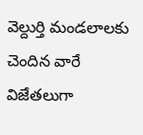వెల్దుర్తి మండలాలకు చెందిన వారే విజేతలుగా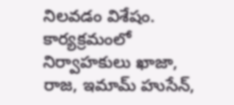నిలవడం విశేషం. కార్యక్రమంలో నిర్వాహకులు ఖాజా, రాజ, ఇమామ్‌ హుసేన్‌,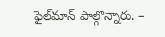ఫైల్‌మాన్‌ పాల్గొన్నారు. –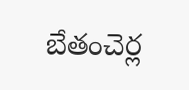బేతంచెర్ల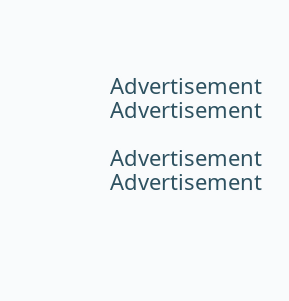Advertisement
Advertisement

Advertisement
Advertisement